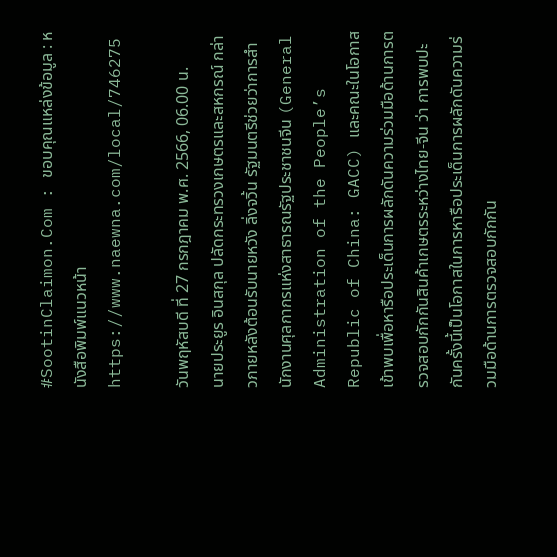#SootinClaimon.Com : ขอบคุณแหล่งข้อมูล : หนังสือพิมพ์แนวหน้า
https://www.naewna.com/local/746275

วันพฤหัสบดี ที่ 27 กรกฎาคม พ.ศ. 2566, 06.00 น.
นายประยูร อินสกุล ปลัดกระทรวงเกษตรและสหกรณ์ กล่าวภายหลังต้อนรับนายหวัง ลิ่งจวิ้น รัฐมนตรีช่วยว่าการสำนักงานศุลกากรแห่งสาธารณรัฐประชาชนจีน (General Administration of the People’s Republic of China: GACC) และคณะในโอกาสเข้าพบเพื่อหารือประเด็นการผลักดันความร่วมมือด้านการตรวจสอบกักกันสินค้าเกษตรระหว่างไทย-จีน ว่า การพบปะกันครั้งนี้เป็นโอกาสในการหารือประเด็นการผลักดันความร่วมมือด้านการตรวจสอบกักกัน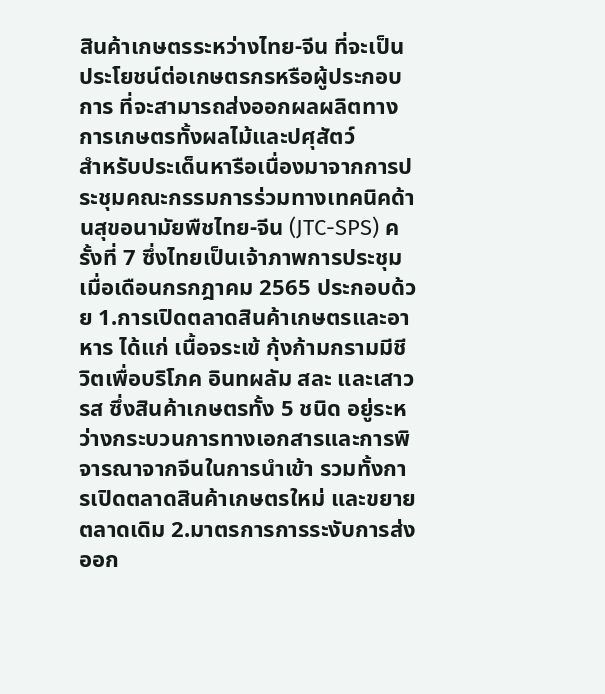สินค้าเกษตรระหว่างไทย-จีน ที่จะเป็นประโยชน์ต่อเกษตรกรหรือผู้ประกอบการ ที่จะสามารถส่งออกผลผลิตทางการเกษตรทั้งผลไม้และปศุสัตว์
สำหรับประเด็นหารือเนื่องมาจากการประชุมคณะกรรมการร่วมทางเทคนิคด้านสุขอนามัยพืชไทย-จีน (JTC-SPS) ครั้งที่ 7 ซึ่งไทยเป็นเจ้าภาพการประชุมเมื่อเดือนกรกฎาคม 2565 ประกอบด้วย 1.การเปิดตลาดสินค้าเกษตรและอาหาร ได้แก่ เนื้อจระเข้ กุ้งก้ามกรามมีชีวิตเพื่อบริโภค อินทผลัม สละ และเสาวรส ซึ่งสินค้าเกษตรทั้ง 5 ชนิด อยู่ระหว่างกระบวนการทางเอกสารและการพิจารณาจากจีนในการนำเข้า รวมทั้งการเปิดตลาดสินค้าเกษตรใหม่ และขยายตลาดเดิม 2.มาตรการการระงับการส่งออก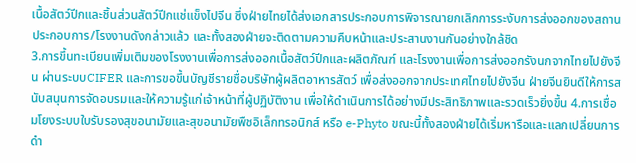เนื้อสัตว์ปีกและชิ้นส่วนสัตว์ปีกแช่แข็งไปจีน ซึ่งฝ่ายไทยได้ส่งเอกสารประกอบการพิจารณายกเลิกการระงับการส่งออกของสถานประกอบการ/โรงงานดังกล่าวแล้ว และทั้งสองฝ่ายจะติดตามความคืบหน้าและประสานงานกันอย่างใกล้ชิด
3.การขึ้นทะเบียนเพิ่มเติมของโรงงานเพื่อการส่งออกเนื้อสัตว์ปีกและผลิตภัณฑ์ และโรงงานเพื่อการส่งออกรังนกจากไทยไปยังจีน ผ่านระบบCIFER และการขอขึ้นบัญชีรายชื่อบริษัทผู้ผลิตอาหารสัตว์ เพื่อส่งออกจากประเทศไทยไปยังจีน ฝ่ายจีนยินดีให้การสนับสนุนการจัดอบรมและให้ความรู้แก่เจ้าหน้าที่ผู้ปฏิบัติงาน เพื่อให้ดำเนินการได้อย่างมีประสิทธิภาพและรวดเร็วยิ่งขึ้น 4.การเชื่อมโยงระบบใบรับรองสุขอนามัยและสุขอนามัยพืชอิเล็กทรอนิกส์ หรือ e-Phyto ขณะนี้ทั้งสองฝ่ายได้เริ่มหารือและแลกเปลี่ยนการดำ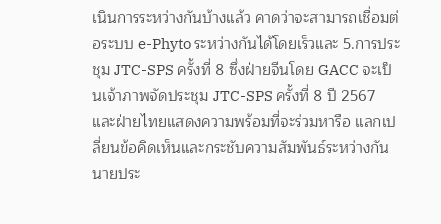เนินการระหว่างกันบ้างแล้ว คาดว่าจะสามารถเชื่อมต่อระบบ e-Phyto ระหว่างกันได้โดยเร็วและ 5.การประชุม JTC-SPS ครั้งที่ 8 ซึ่งฝ่ายจีนโดย GACC จะเป็นเจ้าภาพจัดประชุม JTC-SPS ครั้งที่ 8 ปี 2567 และฝ่ายไทยแสดงความพร้อมที่จะร่วมหารือ แลกเปลี่ยนข้อคิดเห็นและกระชับความสัมพันธ์ระหว่างกัน
นายประ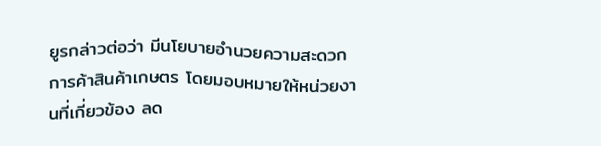ยูรกล่าวต่อว่า มีนโยบายอำนวยความสะดวกการค้าสินค้าเกษตร โดยมอบหมายให้หน่วยงานที่เกี่ยวข้อง ลด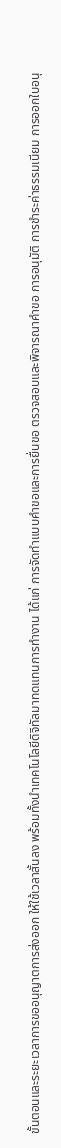ขั้นตอนและระยะเวลาการขออนุญาตการส่งออก ให้ใช้เวลาสั้นลง พร้อมทั้งนำเทคโนโลยีดิจิทัลมาทดแทนการทำงาน ได้แก่ การจัดทำแบบคำขอและการยื่นขอ ตรวจสอบและพิจารณาคำขอ การอนุมัติ การชำระค่าธรรมเนียม การออกใบอนุ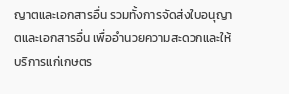ญาตและเอกสารอื่น รวมทั้งการจัดส่งใบอนุญาตและเอกสารอื่น เพื่ออำนวยความสะดวกและให้บริการแก่เกษตร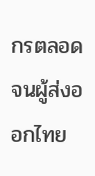กรตลอดจนผู้ส่งออกไทย